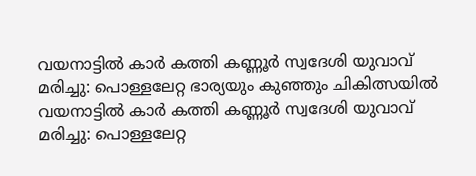വയനാട്ടിൽ കാർ കത്തി കണ്ണൂർ സ്വദേശി യുവാവ് മരിച്ചു: പൊള്ളലേറ്റ ഭാര്യയും കുഞ്ഞും ചികിത്സയിൽ
വയനാട്ടിൽ കാർ കത്തി കണ്ണൂർ സ്വദേശി യുവാവ് മരിച്ചു: പൊള്ളലേറ്റ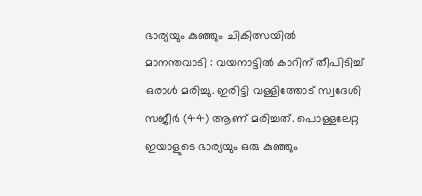ഭാര്യയും കുഞ്ഞും ചികിത്സയിൽ
മാനന്തവാടി : വയനാട്ടിൽ കാറിന് തീപിടിച്ച് ഒരാൾ മരിച്ചു. ഇരിട്ടി വള്ളിത്തോട് സ്വദേശി സജീർ (44) ആണ് മരിച്ചത്. പൊള്ളലേറ്റ ഇയാളുടെ ഭാര്യയും ഒരു കുഞ്ഞും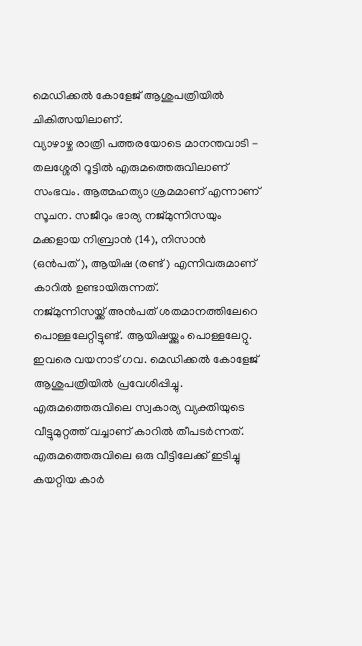മെഡിക്കൽ കോളേജ് ആശുപത്രിയിൽ ചികിത്സയിലാണ്.
വ്യാഴാഴ്ച രാത്രി പത്തരയോടെ മാനന്തവാടി - തലശ്ശേരി റൂട്ടിൽ എരുമത്തെരുവിലാണ് സംഭവം. ആത്മഹത്യാ ശ്രമമാണ് എന്നാണ് സൂചന. സജീറും ഭാര്യ നജ്മുന്നിസയും മക്കളായ നിബ്രാൻ (14), നിസാൻ (ഒൻപത്), ആയിഷ (രണ്ട്) എന്നിവരുമാണ് കാറിൽ ഉണ്ടായിരുന്നത്.
നജ്മുന്നിസയ്ക്ക് അൻപത് ശതമാനത്തിലേറെ പൊള്ളലേറ്റിട്ടുണ്ട്. ആയിഷയ്ക്കും പൊള്ളലേറ്റു. ഇവരെ വയനാട് ഗവ. മെഡിക്കൽ കോളേജ് ആശുപത്രിയിൽ പ്രവേശിപ്പിച്ചു.
എരുമത്തെരുവിലെ സ്വകാര്യ വ്യക്തിയുടെ വീട്ടുമുറ്റത്ത് വച്ചാണ് കാറിൽ തീപടർന്നത്. എരുമത്തെരുവിലെ ഒരു വീട്ടിലേക്ക് ഇടിച്ചു കയറ്റിയ കാർ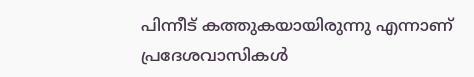പിന്നീട് കത്തുകയായിരുന്നു എന്നാണ് പ്രദേശവാസികൾ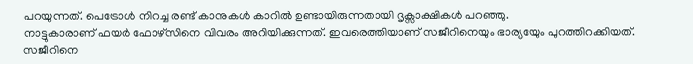പറയുന്നത്. പെട്രോൾ നിറച്ച രണ്ട് കാനുകൾ കാറിൽ ഉണ്ടായിരുന്നതായി ദൃക്സാക്ഷികൾ പറഞ്ഞു.
നാട്ടുകാരാണ് ഫയർ ഫോഴ്സിനെ വിവരം അറിയിക്കുന്നത്. ഇവരെത്തിയാണ് സജീറിനെയും ഭാര്യയേും പുറത്തിറക്കിയത്. സജീറിനെ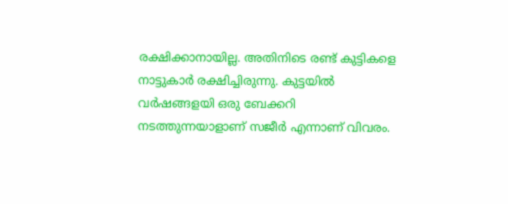രക്ഷിക്കാനായില്ല. അതിനിടെ രണ്ട് കുട്ടികളെ നാട്ടുകാർ രക്ഷിച്ചിരുന്നു. കുട്ടയിൽ വർഷങ്ങളയി ഒരു ബേക്കറി നടത്തുന്നയാളാണ് സജീർ എന്നാണ് വിവരം.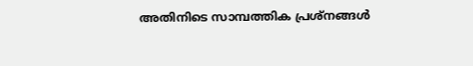അതിനിടെ സാമ്പത്തിക പ്രശ്നങ്ങൾ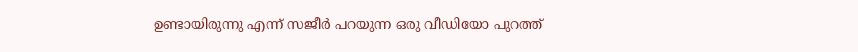ഉണ്ടായിരുന്നു എന്ന് സജീർ പറയുന്ന ഒരു വീഡിയോ പുറത്ത്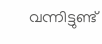വന്നിട്ടുണ്ട്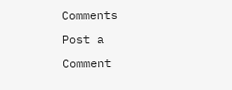Comments
Post a Comment